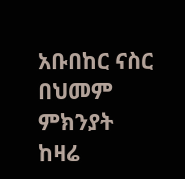አቡበከር ናስር በህመም ምክንያት ከዛሬ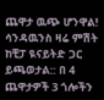ጨዋታ ዉጭ ሆንዋል! ሳንዳዉንስ ዛሬ ምሽት ከቺፓ ዪናይትድ ጋር ይጫወታል:: በ 4 ጨዋታዎች 3 ጎሎችን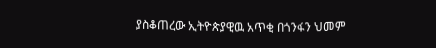ያስቆጠረው ኢትዮጵያዊዉ አጥቂ በጎንፋን ህመም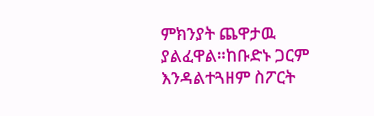ምክንያት ጨዋታዉ ያልፈዋል።ከቡድኑ ጋርም እንዳልተጓዘም ስፖርት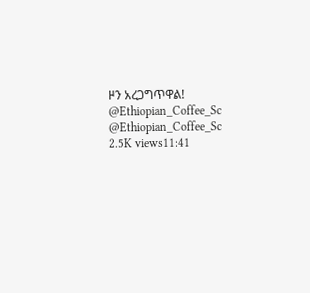ዞን አረጋግጥዋል! @Ethiopian_Coffee_Sc @Ethiopian_Coffee_Sc 2.5K views11:41